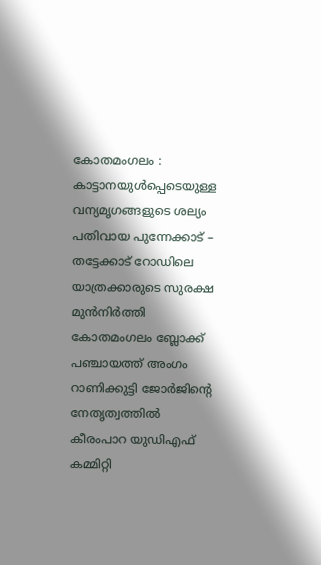കോതമംഗലം : കാട്ടാനയുൾപ്പെടെയുള്ള വന്യമൃഗങ്ങളുടെ ശല്യം പതിവായ പുന്നേക്കാട് – തട്ടേക്കാട് റോഡിലെ യാത്രക്കാരുടെ സുരക്ഷ മുൻനിർത്തി കോതമംഗലം ബ്ലോക്ക് പഞ്ചായത്ത് അംഗം റാണിക്കുട്ടി ജോർജിന്റെ നേതൃത്വത്തിൽ കീരംപാറ യുഡിഎഫ് കമ്മിറ്റി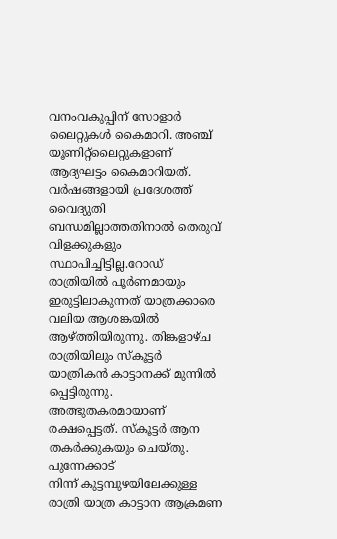വനംവകുപ്പിന് സോളാർ ലൈറ്റുകൾ കൈമാറി. അഞ്ച് യൂണിറ്റ്ലൈറ്റുകളാണ് ആദ്യഘട്ടം കൈമാറിയത്.
വർഷങ്ങളായി പ്രദേശത്ത് വൈദ്യുതി ബന്ധമില്ലാത്തതിനാൽ തെരുവ് വിളക്കുകളും സ്ഥാപിച്ചിട്ടില്ല.റോഡ് രാത്രിയിൽ പൂർണമായും ഇരുട്ടിലാകുന്നത് യാത്രക്കാരെ വലിയ ആശങ്കയിൽ ആഴ്ത്തിയിരുന്നു. തിങ്കളാഴ്ച രാത്രിയിലും സ്കൂട്ടർ യാത്രികൻ കാട്ടാനക്ക് മുന്നിൽ പ്പെട്ടിരുന്നു. അത്ഭുതകരമായാണ് രക്ഷപ്പെട്ടത്. സ്കൂട്ടർ ആന തകർക്കുകയും ചെയ്തു. പുന്നേക്കാട്
നിന്ന് കുട്ടമ്പുഴയിലേക്കുള്ള രാത്രി യാത്ര കാട്ടാന ആക്രമണ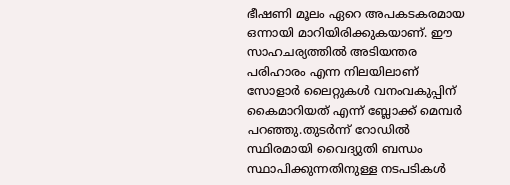ഭീഷണി മൂലം ഏറെ അപകടകരമായ ഒന്നായി മാറിയിരിക്കുകയാണ്. ഈ സാഹചര്യത്തിൽ അടിയന്തര പരിഹാരം എന്ന നിലയിലാണ് സോളാർ ലൈറ്റുകൾ വനംവകുപ്പിന് കൈമാറിയത് എന്ന് ബ്ലോക്ക് മെമ്പർ പറഞ്ഞു.തുടർന്ന് റോഡിൽ സ്ഥിരമായി വൈദ്യുതി ബന്ധം സ്ഥാപിക്കുന്നതിനുള്ള നടപടികൾ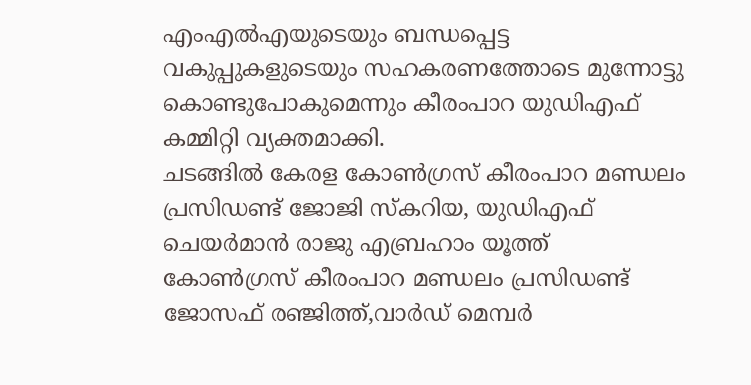എംഎൽഎയുടെയും ബന്ധപ്പെട്ട വകുപ്പുകളുടെയും സഹകരണത്തോടെ മുന്നോട്ടു കൊണ്ടുപോകുമെന്നും കീരംപാറ യുഡിഎഫ് കമ്മിറ്റി വ്യക്തമാക്കി.
ചടങ്ങിൽ കേരള കോൺഗ്രസ് കീരംപാറ മണ്ഡലം പ്രസിഡണ്ട് ജോജി സ്കറിയ, യുഡിഎഫ് ചെയർമാൻ രാജു എബ്രഹാം യൂത്ത് കോൺഗ്രസ് കീരംപാറ മണ്ഡലം പ്രസിഡണ്ട് ജോസഫ് രഞ്ജിത്ത്,വാർഡ് മെമ്പർ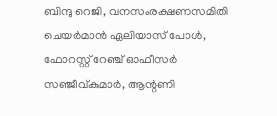ബിന്ദു റെജി, വനസംരക്ഷണസമിതി ചെയർമാൻ ഏലിയാസ് പോൾ, ഫോറസ്റ്റ് റേഞ്ച് ഓഫീസർ സഞ്ജീവ്കുമാർ, ആന്റണി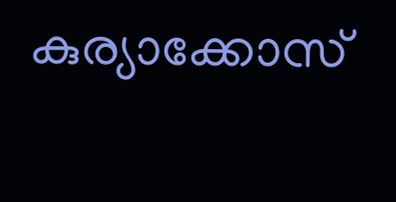കുര്യാക്കോസ്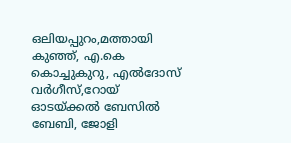ഒലിയപ്പുറം,മത്തായി കുഞ്ഞ്, എ.കെ കൊച്ചുകുറു, എൽദോസ് വർഗീസ്,റോയ് ഓടയ്ക്കൽ ബേസിൽ ബേബി, ജോളി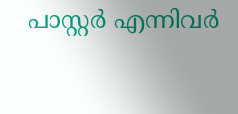പാസ്റ്റർ എന്നിവർ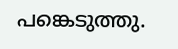പങ്കെടുത്തു.